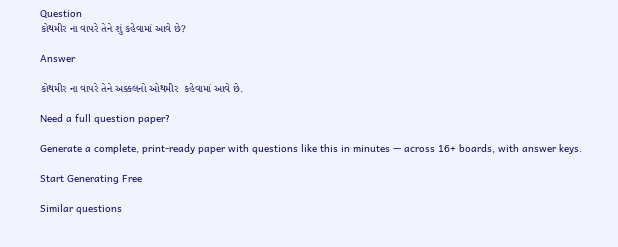Question
કોથમીર ના વાપરે તેને શું કહેવામાં આવે છે?

Answer

કોથમીર ના વાપરે તેને અક્કલનો ઓથમીર  કહેવામાં આવે છે.

Need a full question paper?

Generate a complete, print-ready paper with questions like this in minutes — across 16+ boards, with answer keys.

Start Generating Free

Similar questions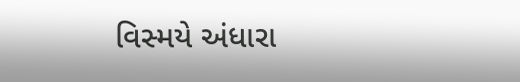વિસ્મયે અંધારા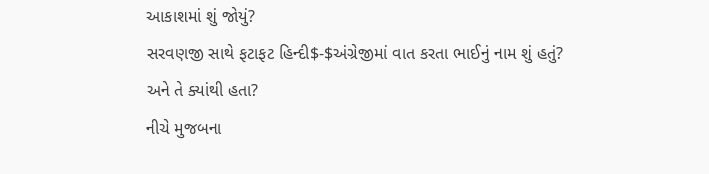આકાશમાં શું જોયું?
સરવણજી સાથે ફટાફટ હિન્દી$-$અંગ્રેજીમાં વાત કરતા ભાઈનું નામ શું હતું? અને તે ક્યાંથી હતા?
નીચે મુજબના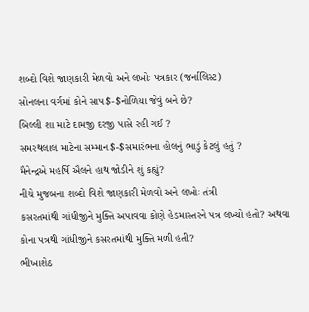શબ્દો વિશે જાણકારી મેળવો અને લખોઃ પત્રકાર (જર્નાલિસ્ટ)
સોનલના વર્ગમાં કોને સાપ$-$નોળિયા જેવું બને છે?
બિલ્લી શા માટે દામજી દરજી પાસે રહી ગઈ ?
સમરથલાલ માટેના સમ્માન$-$સમારંભના હોલનું ભાડું કેટલું હતું ?
મૈનેન્દ્રએ મહર્ષિ ઐલને હાથ જોડીને શું કહ્યું?
નીચે મુજબના શબ્દો વિશે જાણકારી મેળવો અને લખોઃ તંત્રી
કસરતમાંથી ગાંધીજીને મુક્તિ અપાવવા કોણે હેડમાસ્તરને પત્ર લખ્યો હતો? અથવા કોના પત્રથી ગાંધીજીને કસરતમાંથી મુક્તિ મળી હતી?
ભીખાશેઠ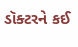ડૉક્ટરને કઈ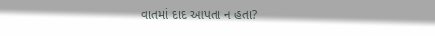વાતમાં દાદ આપતા ન હતા?